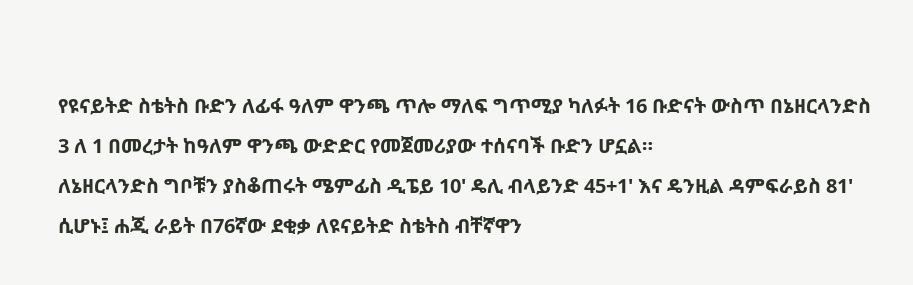የዩናይትድ ስቴትስ ቡድን ለፊፋ ዓለም ዋንጫ ጥሎ ማለፍ ግጥሚያ ካለፉት 16 ቡድናት ውስጥ በኔዘርላንድስ 3 ለ 1 በመረታት ከዓለም ዋንጫ ውድድር የመጀመሪያው ተሰናባች ቡድን ሆኗል።
ለኔዘርላንድስ ግቦቹን ያስቆጠሩት ሜምፊስ ዲፔይ 10' ዴሊ ብላይንድ 45+1' እና ዴንዚል ዳምፍራይስ 81' ሲሆኑ፤ ሐጂ ራይት በ76ኛው ደቂቃ ለዩናይትድ ስቴትስ ብቸኛዋን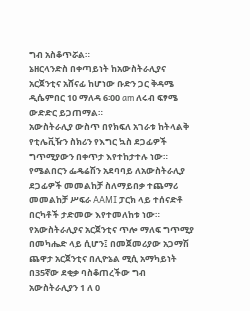ግብ አስቆጥሯል።
ኔዘርላንድስ በቀጣይነት ከአውስትራሊያና አርጀንቲና አሸናፊ ከሆነው ቡድን ጋር ቅዳሜ ዲሴምበር 10 ማለዳ 6፡00 am ለሩብ ፍፃሜ ውድድር ይጋጠማል።
አውስትራሊያ ውስጥ በየክፍለ አገራቱ ከትላልቅ የቲሌቪዥን ስክሪን የእግር ኳስ ደጋፊዎች ግጥሚያውን በቀጥታ እየተከታተሉ ነው።
የሜልበርን ፌዴሬሽን አደባባይ ለአውስትራሊያ ደጋፊዎች መመልከቻ ስለማይበቃ ተጨማሪ መመልከቻ ሥፍራ AAMI ፓርክ ላይ ተሰናድቶ በርካቶች ታድመው እየተመለከቱ ነው።
የአውስትራሊያና አርጀንቲና ጥሎ ማለፍ ግጥሚያ በመካሔድ ላይ ሲሆን፤ በመጀመሪያው አጋማሽ ጨዋታ አርጀንቲና በሊዮኔል ሚሲ አማካይነት በ35ኛው ደቂቃ ባስቆጠረችው ግብ አውስትራሊያን 1 ለ 0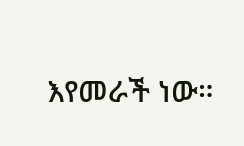እየመራች ነው።